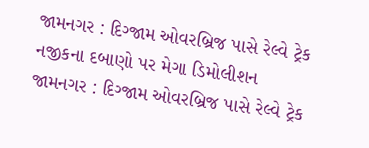જામનગર : દિગ્જામ ઓવરબ્રિજ પાસે રેલ્વે ટ્રેક નજીકના દબાણો પર મેગા ડિમોલીશન
જામનગર : દિગ્જામ ઓવરબ્રિજ પાસે રેલ્વે ટ્રેક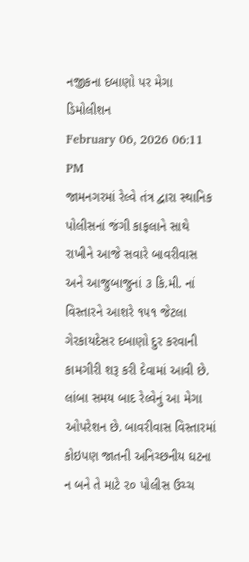નજીકના દબાણો પર મેગા ડિમોલીશન
February 06, 2026 06:11 PM
જામનગરમાં રેલ્વે તંત્ર દ્વારા સ્થાનિક પોલીસનાં જંગી કાફલાને સાથે રાખીને આજે સવારે બાવરીવાસ અને આજુબાજુનાં ૩ કિ.મી. નાં વિસ્તારને આશરે ૧૫૧ જેટલા ગેરકાયદેસર દબાણો દુર કરવાની કામગીરી શરૂ કરી દેવામાં આવી છે. લાંબા સમય બાદ રેલ્વેનું આ મેગા ઓપરેશન છે. બાવરીવાસ વિસ્તારમાં કોઇપણ જાતની અનિચ્છનીય ઘટના ન બને તે માટે ૨૦ પોલીસ ઉચ્ચ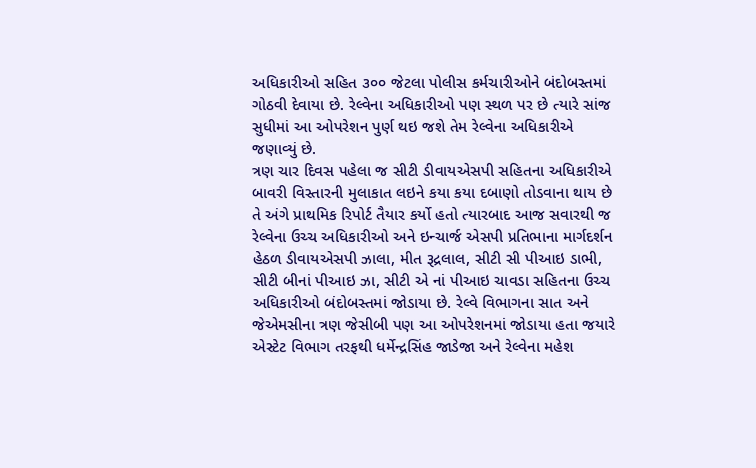અધિકારીઓ સહિત ૩૦૦ જેટલા પોલીસ કર્મચારીઓને બંદોબસ્તમાં ગોઠવી દેવાયા છે. રેલ્વેના અધિકારીઓ પણ સ્થળ પર છે ત્યારે સાંજ સુધીમાં આ ઓપરેશન પુર્ણ થઇ જશે તેમ રેલ્વેના અધિકારીએ જણાવ્યું છે.
ત્રણ ચાર દિવસ પહેલા જ સીટી ડીવાયએસપી સહિતના અધિકારીએ બાવરી વિસ્તારની મુલાકાત લઇને કયા કયા દબાણો તોડવાના થાય છે તે અંગે પ્રાથમિક રિપોર્ટ તૈયાર કર્યો હતો ત્યારબાદ આજ સવારથી જ રેલ્વેના ઉચ્ચ અધિકારીઓ અને ઇન્ચાર્જ એસપી પ્રતિભાના માર્ગદર્શન હેઠળ ડીવાયએસપી ઝાલા, મીત રૂદ્રલાલ, સીટી સી પીઆઇ ડાભી, સીટી બીનાં પીઆઇ ઝા, સીટી એ નાં પીઆઇ ચાવડા સહિતના ઉચ્ચ અધિકારીઓ બંદોબસ્તમાં જોડાયા છે. રેલ્વે વિભાગના સાત અને જેએમસીના ત્રણ જેસીબી પણ આ ઓપરેશનમાં જોડાયા હતા જયારે એસ્ટેટ વિભાગ તરફથી ધર્મેન્દ્રસિંહ જાડેજા અને રેલ્વેના મહેશ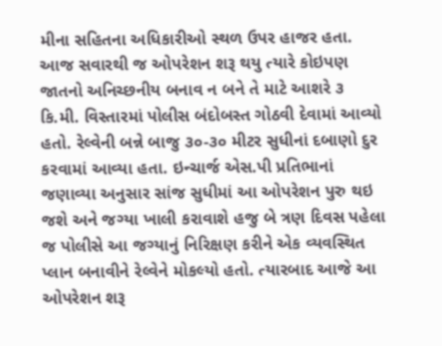મીના સહિતના અધિકારીઓ સ્થળ ઉપર હાજર હતા.
આજ સવારથી જ ઓપરેશન શરૂ થયુ ત્યારે કોઇપણ જાતનો અનિચ્છનીય બનાવ ન બને તે માટે આશરે ૩ કિ.મી. વિસ્તારમાં પોલીસ બંદોબસ્ત ગોઠવી દેવામાં આવ્યો હતો. રેલ્વેની બન્ને બાજુ ૩૦-૩૦ મીટર સુધીનાં દબાણો દુર કરવામાં આવ્યા હતા. ઇન્ચાર્જ એસ.પી પ્રતિભાનાં જણાવ્યા અનુસાર સાંજ સુધીમાં આ ઓપરેશન પુરુ થઇ જશે અને જગ્યા ખાલી કરાવાશે હજુ બે ત્રણ દિવસ પહેલા જ પોલીસે આ જગ્યાનું નિરિક્ષણ કરીને એક વ્યવસ્થિત પ્લાન બનાવીને રેલ્વેને મોકલ્યો હતો. ત્યારબાદ આજે આ ઓપરેશન શરૂ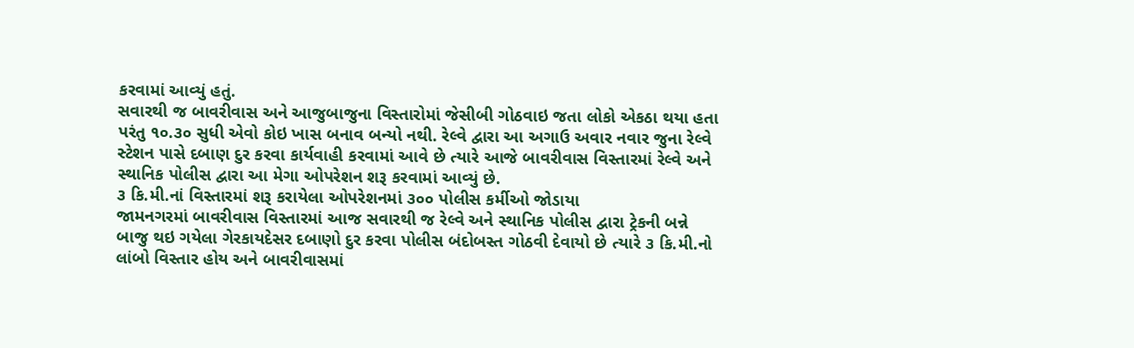કરવામાં આવ્યું હતું.
સવારથી જ બાવરીવાસ અને આજુબાજુના વિસ્તારોમાં જેસીબી ગોઠવાઇ જતા લોકો એકઠા થયા હતા પરંતુ ૧૦.૩૦ સુધી એવો કોઇ ખાસ બનાવ બન્યો નથી. રેલ્વે દ્વારા આ અગાઉ અવાર નવાર જુના રેલ્વે સ્ટેશન પાસે દબાણ દુર કરવા કાર્યવાહી કરવામાં આવે છે ત્યારે આજે બાવરીવાસ વિસ્તારમાં રેલ્વે અને સ્થાનિક પોલીસ દ્વારા આ મેગા ઓપરેશન શરૂ કરવામાં આવ્યું છે.
૩ કિ.મી.નાં વિસ્તારમાં શરૂ કરાયેલા ઓપરેશનમાં ૩૦૦ પોલીસ કર્મીઓ જોડાયા
જામનગરમાં બાવરીવાસ વિસ્તારમાં આજ સવારથી જ રેલ્વે અને સ્થાનિક પોલીસ દ્વારા ટ્રેકની બન્ને બાજુ થઇ ગયેલા ગેરકાયદેસર દબાણો દુર કરવા પોલીસ બંદોબસ્ત ગોઠવી દેવાયો છે ત્યારે ૩ કિ.મી.નો લાંબો વિસ્તાર હોય અને બાવરીવાસમાં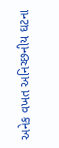અનેક વખત અનિચ્છનીય ઘટના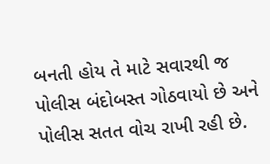બનતી હોય તે માટે સવારથી જ પોલીસ બંદોબસ્ત ગોઠવાયો છે અને પોલીસ સતત વોચ રાખી રહી છે.